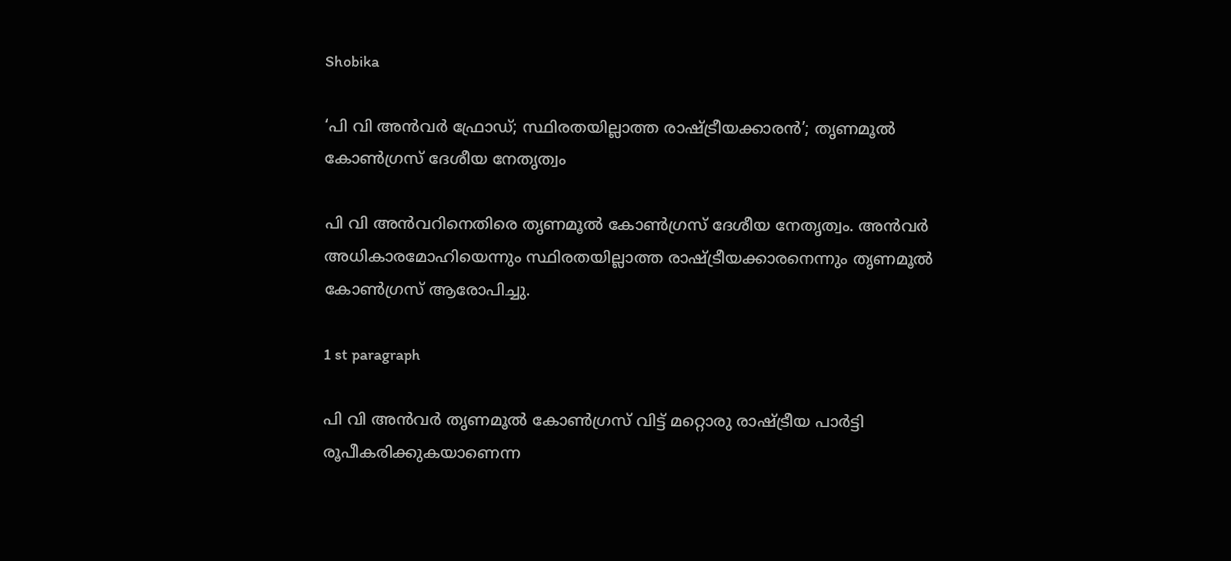Shobika

‘പി വി അന്‍വര്‍ ഫ്രോഡ്; സ്ഥിരതയില്ലാത്ത രാഷ്ട്രീയക്കാരന്‍’; തൃണമൂല്‍ കോണ്‍ഗ്രസ് ദേശീയ നേതൃത്വം

പി വി അന്‍വറിനെതിരെ തൃണമൂല്‍ കോണ്‍ഗ്രസ് ദേശീയ നേതൃത്വം. അന്‍വര്‍ അധികാരമോഹിയെന്നും സ്ഥിരതയില്ലാത്ത രാഷ്ട്രീയക്കാരനെന്നും തൃണമൂല്‍ കോണ്‍ഗ്രസ് ആരോപിച്ചു.

1 st paragraph

പി വി അന്‍വര്‍ തൃണമൂല്‍ കോണ്‍ഗ്രസ് വിട്ട് മറ്റൊരു രാഷ്ട്രീയ പാര്‍ട്ടി രൂപീകരിക്കുകയാണെന്ന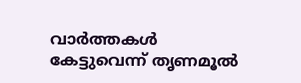വാര്‍ത്തകള്‍ കേട്ടുവെന്ന് തൃണമൂല്‍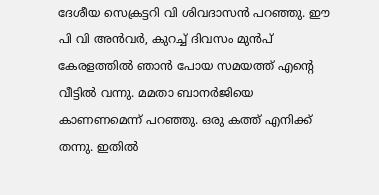ദേശീയ സെക്രട്ടറി വി ശിവദാസന്‍ പറഞ്ഞു. ഈ പി വി അന്‍വര്‍, കുറച്ച് ദിവസം മുന്‍പ് കേരളത്തില്‍ ഞാന്‍ പോയ സമയത്ത് എന്റെ വീട്ടില്‍ വന്നു. മമതാ ബാനര്‍ജിയെ കാണണമെന്ന് പറഞ്ഞു. ഒരു കത്ത് എനിക്ക് തന്നു. ഇതില്‍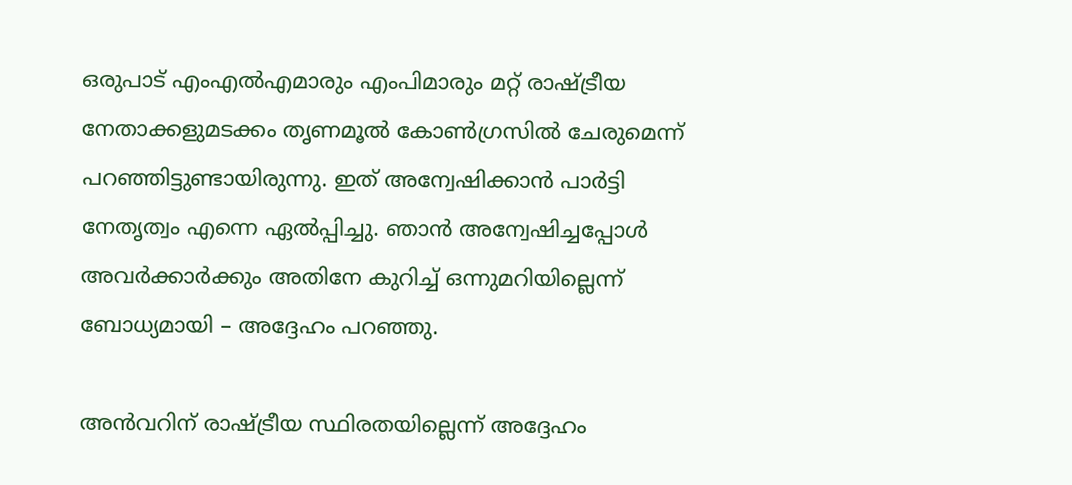ഒരുപാട് എംഎല്‍എമാരും എംപിമാരും മറ്റ് രാഷ്ട്രീയ നേതാക്കളുമടക്കം തൃണമൂല്‍ കോണ്‍ഗ്രസില്‍ ചേരുമെന്ന് പറഞ്ഞിട്ടുണ്ടായിരുന്നു. ഇത് അന്വേഷിക്കാന്‍ പാര്‍ട്ടി നേതൃത്വം എന്നെ ഏല്‍പ്പിച്ചു. ഞാന്‍ അന്വേഷിച്ചപ്പോള്‍ അവര്‍ക്കാര്‍ക്കും അതിനേ കുറിച്ച് ഒന്നുമറിയില്ലെന്ന് ബോധ്യമായി – അദ്ദേഹം പറഞ്ഞു.

അന്‍വറിന് രാഷ്ട്രീയ സ്ഥിരതയില്ലെന്ന് അദ്ദേഹം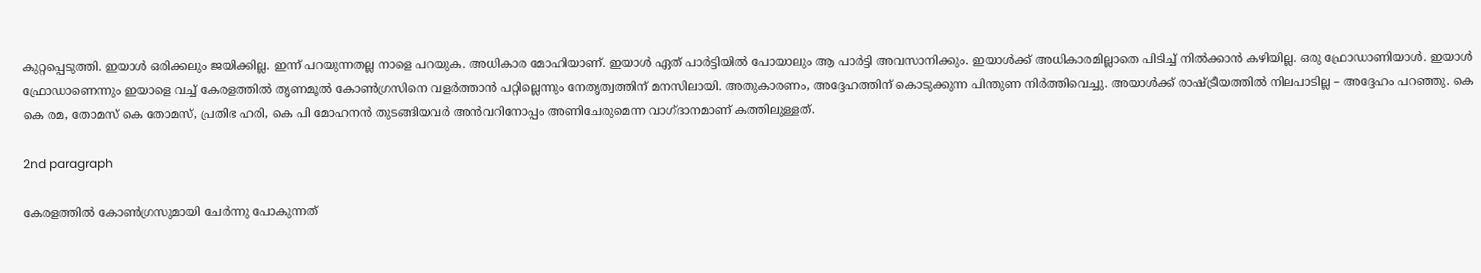കുറ്റപ്പെടുത്തി. ഇയാള്‍ ഒരിക്കലും ജയിക്കില്ല. ഇന്ന് പറയുന്നതല്ല നാളെ പറയുക. അധികാര മോഹിയാണ്. ഇയാള്‍ ഏത് പാര്‍ട്ടിയില്‍ പോയാലും ആ പാര്‍ട്ടി അവസാനിക്കും. ഇയാള്‍ക്ക് അധികാരമില്ലാതെ പിടിച്ച് നില്‍ക്കാന്‍ കഴിയില്ല. ഒരു ഫ്രോഡാണിയാള്‍. ഇയാള്‍ ഫ്രോഡാണെന്നും ഇയാളെ വച്ച് കേരളത്തില്‍ തൃണമൂല്‍ കോണ്‍ഗ്രസിനെ വളര്‍ത്താന്‍ പറ്റില്ലെന്നും നേതൃത്വത്തിന് മനസിലായി. അതുകാരണം, അദ്ദേഹത്തിന് കൊടുക്കുന്ന പിന്തുണ നിര്‍ത്തിവെച്ചു. അയാള്‍ക്ക് രാഷ്ട്രീയത്തില്‍ നിലപാടില്ല – അദ്ദേഹം പറഞ്ഞു. കെ കെ രമ, തോമസ് കെ തോമസ്, പ്രതിഭ ഹരി, കെ പി മോഹനന്‍ തുടങ്ങിയവര്‍ അന്‍വറിനോപ്പം അണിചേരുമെന്ന വാഗ്ദാനമാണ് കത്തിലുള്ളത്.

2nd paragraph

കേരളത്തില്‍ കോണ്‍ഗ്രസുമായി ചേര്‍ന്നു പോകുന്നത്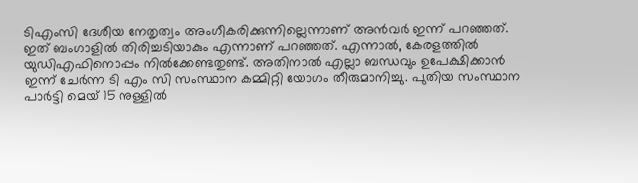ടിഎംസി ദേശീയ നേതൃത്വം അംഗീകരിക്കുന്നില്ലെന്നാണ് അന്‍വര്‍ ഇന്ന് പറഞ്ഞത്. ഇത് ബംഗാളില്‍ തിരിച്ചടിയാകും എന്നാണ് പറഞ്ഞത്. എന്നാല്‍, കേരളത്തില്‍ യുഡിഎഫിനൊപ്പം നില്‍ക്കേണ്ടതുണ്ട്. അതിനാല്‍ എല്ലാ ബന്ധവും ഉപേക്ഷിക്കാന്‍ ഇന്ന് ചേര്‍ന്ന ടി എം സി സംസ്ഥാന കമ്മിറ്റി യോഗം തീരുമാനിച്ചു. പുതിയ സംസ്ഥാന പാര്‍ട്ടി മെയ് 15 നുള്ളില്‍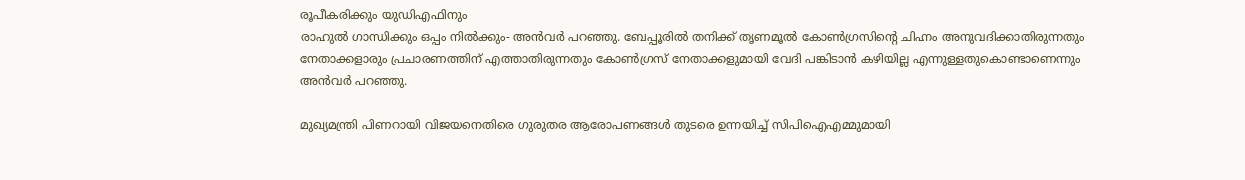രൂപീകരിക്കും യുഡിഎഫിനും
രാഹുല്‍ ഗാന്ധിക്കും ഒപ്പം നില്‍ക്കും- അന്‍വര്‍ പറഞ്ഞു. ബേപ്പൂരില്‍ തനിക്ക് തൃണമൂല്‍ കോണ്‍ഗ്രസിന്റെ ചിഹ്നം അനുവദിക്കാതിരുന്നതും നേതാക്കളാരും പ്രചാരണത്തിന് എത്താതിരുന്നതും കോണ്‍ഗ്രസ് നേതാക്കളുമായി വേദി പങ്കിടാന്‍ കഴിയില്ല എന്നുള്ളതുകൊണ്ടാണെന്നും അന്‍വര്‍ പറഞ്ഞു.

മുഖ്യമന്ത്രി പിണറായി വിജയനെതിരെ ഗുരുതര ആരോപണങ്ങള്‍ തുടരെ ഉന്നയിച്ച് സിപിഐഎമ്മുമായി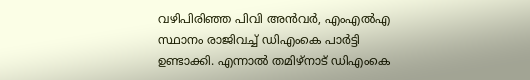വഴിപിരിഞ്ഞ പിവി അന്‍വര്‍, എംഎല്‍എ സ്ഥാനം രാജിവച്ച് ഡിഎംകെ പാര്‍ട്ടി ഉണ്ടാക്കി. എന്നാല്‍ തമിഴ്‌നാട് ഡിഎംകെ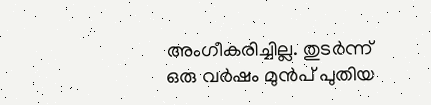അംഗീകരിച്ചില്ല. തുടര്‍ന്ന് ഒരു വര്‍ഷം മുന്‍പ് പുതിയ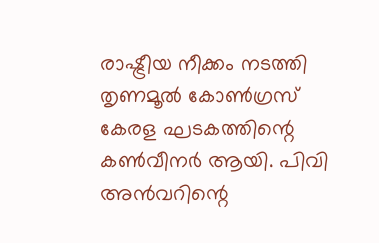രാഷ്ട്രീയ നീക്കം നടത്തി തൃണമൂല്‍ കോണ്‍ഗ്രസ് കേരള ഘടകത്തിന്റെ കണ്‍വീനര്‍ ആയി. പിവി അന്‍വറിന്റെ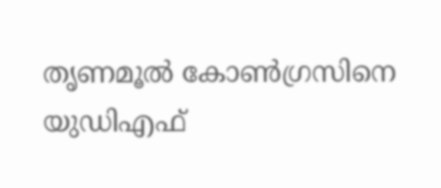തൃണമൂല്‍ കോണ്‍ഗ്രസിനെ യുഡിഎഫ്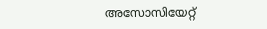അസോസിയേറ്റ്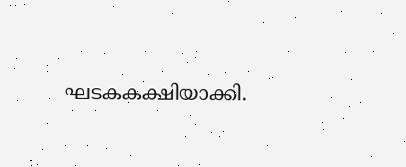ഘടകകക്ഷിയാക്കി.